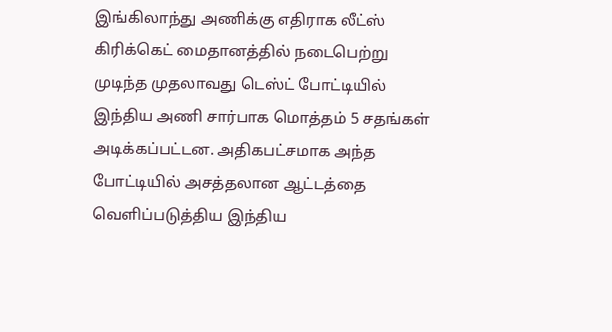இங்கிலாந்து அணிக்கு எதிராக லீட்ஸ் கிரிக்கெட் மைதானத்தில் நடைபெற்று முடிந்த முதலாவது டெஸ்ட் போட்டியில் இந்திய அணி சார்பாக மொத்தம் 5 சதங்கள் அடிக்கப்பட்டன. அதிகபட்சமாக அந்த போட்டியில் அசத்தலான ஆட்டத்தை வெளிப்படுத்திய இந்திய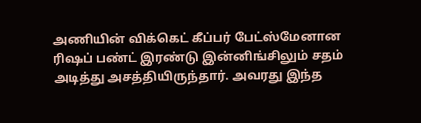அணியின் விக்கெட் கீப்பர் பேட்ஸ்மேனான ரிஷப் பண்ட் இரண்டு இன்னிங்சிலும் சதம் அடித்து அசத்தியிருந்தார். அவரது இந்த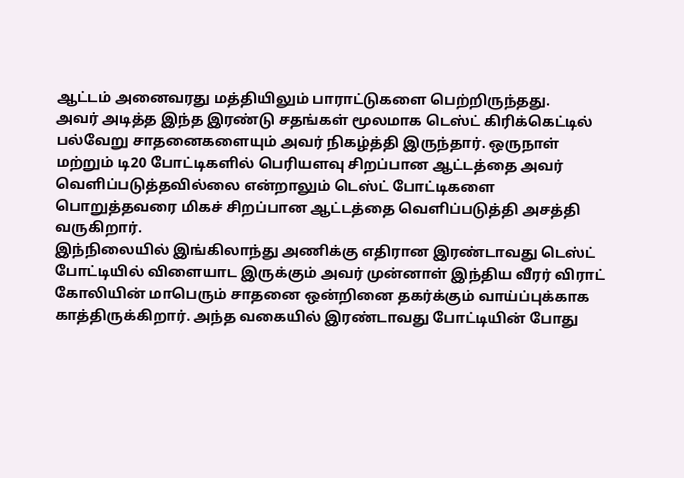ஆட்டம் அனைவரது மத்தியிலும் பாராட்டுகளை பெற்றிருந்தது.
அவர் அடித்த இந்த இரண்டு சதங்கள் மூலமாக டெஸ்ட் கிரிக்கெட்டில் பல்வேறு சாதனைகளையும் அவர் நிகழ்த்தி இருந்தார். ஒருநாள் மற்றும் டி20 போட்டிகளில் பெரியளவு சிறப்பான ஆட்டத்தை அவர் வெளிப்படுத்தவில்லை என்றாலும் டெஸ்ட் போட்டிகளை பொறுத்தவரை மிகச் சிறப்பான ஆட்டத்தை வெளிப்படுத்தி அசத்தி வருகிறார்.
இந்நிலையில் இங்கிலாந்து அணிக்கு எதிரான இரண்டாவது டெஸ்ட் போட்டியில் விளையாட இருக்கும் அவர் முன்னாள் இந்திய வீரர் விராட் கோலியின் மாபெரும் சாதனை ஒன்றினை தகர்க்கும் வாய்ப்புக்காக காத்திருக்கிறார். அந்த வகையில் இரண்டாவது போட்டியின் போது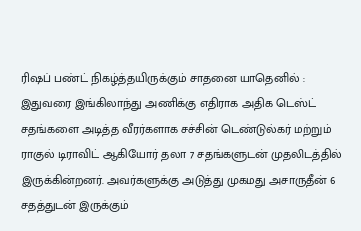ரிஷப் பண்ட் நிகழ்த்தயிருக்கும் சாதனை யாதெனில் :
இதுவரை இங்கிலாந்து அணிக்கு எதிராக அதிக டெஸ்ட் சதங்களை அடித்த வீரர்களாக சச்சின் டெண்டுல்கர் மற்றும் ராகுல் டிராவிட் ஆகியோர் தலா 7 சதங்களுடன் முதலிடத்தில் இருக்கின்றனர். அவர்களுக்கு அடுத்து முகமது அசாருதீன் 6 சதத்துடன் இருக்கும்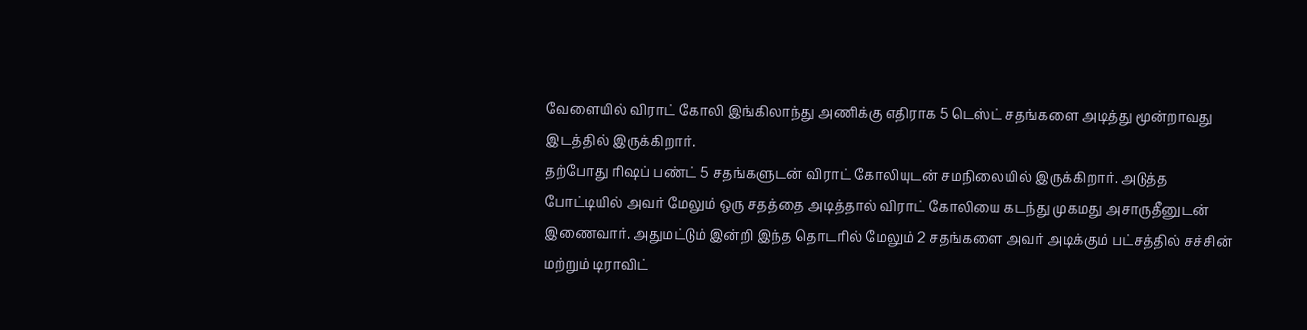வேளையில் விராட் கோலி இங்கிலாந்து அணிக்கு எதிராக 5 டெஸ்ட் சதங்களை அடித்து மூன்றாவது இடத்தில் இருக்கிறார்.
தற்போது ரிஷப் பண்ட் 5 சதங்களுடன் விராட் கோலியுடன் சமநிலையில் இருக்கிறார். அடுத்த போட்டியில் அவர் மேலும் ஒரு சதத்தை அடித்தால் விராட் கோலியை கடந்து முகமது அசாருதீனுடன் இணைவார். அதுமட்டும் இன்றி இந்த தொடரில் மேலும் 2 சதங்களை அவர் அடிக்கும் பட்சத்தில் சச்சின் மற்றும் டிராவிட்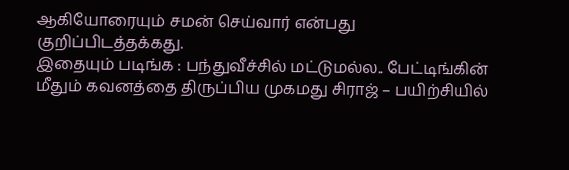ஆகியோரையும் சமன் செய்வார் என்பது குறிப்பிடத்தக்கது.
இதையும் படிங்க : பந்துவீச்சில் மட்டுமல்ல.. பேட்டிங்கின் மீதும் கவனத்தை திருப்பிய முகமது சிராஜ் – பயிற்சியில்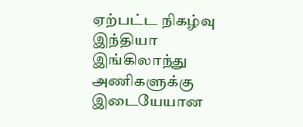ஏற்பட்ட நிகழ்வு
இந்தியா இங்கிலாந்து அணிகளுக்கு இடையேயான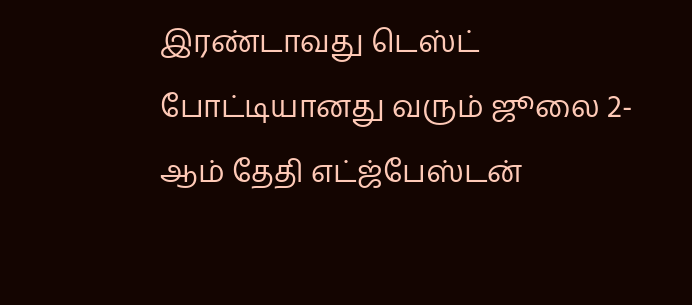இரண்டாவது டெஸ்ட் போட்டியானது வரும் ஜூலை 2-ஆம் தேதி எட்ஜ்பேஸ்டன்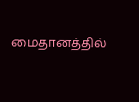மைதானத்தில்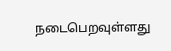நடைபெறவுள்ளது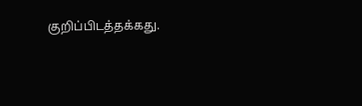குறிப்பிடத்தக்கது.